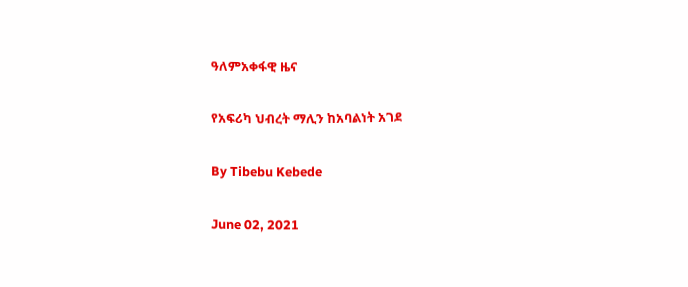ዓለምአቀፋዊ ዜና

የአፍሪካ ህብረት ማሊን ከአባልነት አገደ

By Tibebu Kebede

June 02, 2021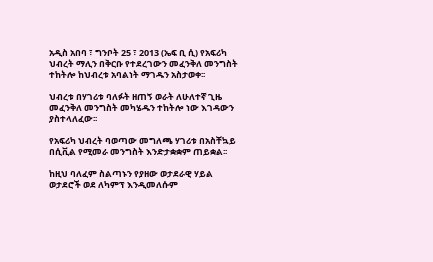አዲስ አበባ ፣ ግንቦት 25 ፣ 2013 (ኤፍ ቢ ሲ) የአፍሪካ ህብረት ማሊን በቅርቡ የተደረገውን መፈንቅለ መንግስት ተከትሎ ከህብረቱ አባልነት ማገዱን አስታወቀ፡፡

ህብረቱ በሃገሪቱ ባለፉት ዘጠኝ ወራት ለሁለተኛ ጊዜ መፈንቅለ መንግስት መካሄዱን ተከትሎ ነው እገዳውን ያስተላለፈው፡፡

የአፍሪካ ህብረት ባወጣው መግለጫ ሃገሪቱ በአስቸኳይ በሲቪል የሚመራ መንግስት እንድታቋቋም ጠይቋል፡፡

ከዚህ ባለፈም ስልጣኑን የያዘው ወታደራዊ ሃይል ወታደሮች ወደ ለካምፕ እንዲመለሱም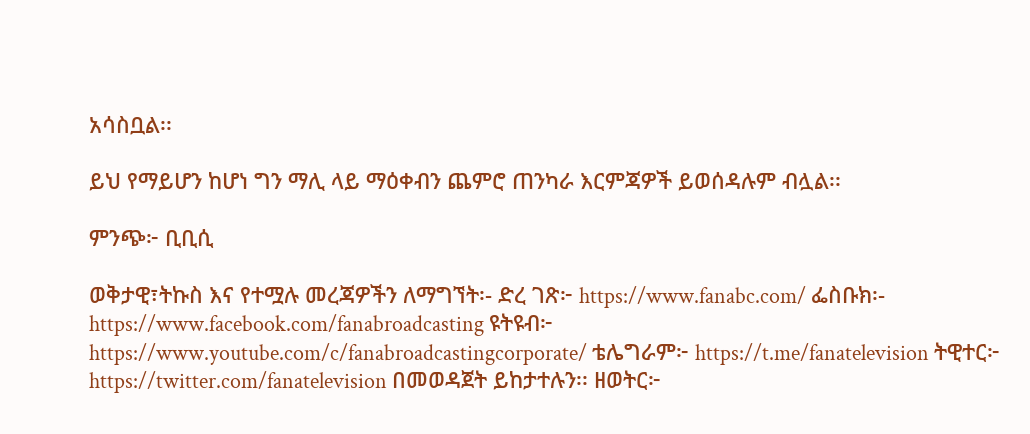አሳስቧል፡፡

ይህ የማይሆን ከሆነ ግን ማሊ ላይ ማዕቀብን ጨምሮ ጠንካራ እርምጃዎች ይወሰዳሉም ብሏል፡፡

ምንጭ፦ ቢቢሲ

ወቅታዊ፣ትኩስ እና የተሟሉ መረጃዎችን ለማግኘት፡- ድረ ገጽ፦ https://www.fanabc.com/ ፌስቡክ፡- https://www.facebook.com/fanabroadcasting ዩትዩብ፦ https://www.youtube.com/c/fanabroadcastingcorporate/ ቴሌግራም፦ https://t.me/fanatelevision ትዊተር፦ https://twitter.com/fanatelevision በመወዳጀት ይከታተሉን፡፡ ዘወትር፦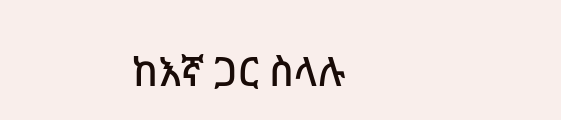ከእኛ ጋር ስላሉ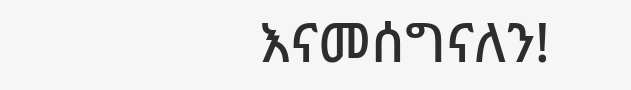እናመሰግናለን!